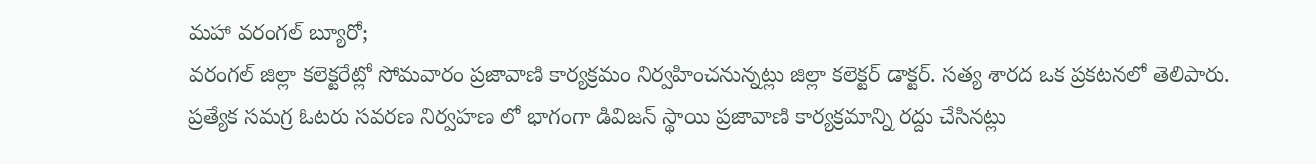మహా వరంగల్ బ్యూరో;
వరంగల్ జిల్లా కలెక్టరేట్లో సోమవారం ప్రజావాణి కార్యక్రమం నిర్వహించనున్నట్లు జిల్లా కలెక్టర్ డాక్టర్. సత్య శారద ఒక ప్రకటనలో తెలిపారు.
ప్రత్యేక సమగ్ర ఓటరు సవరణ నిర్వహణ లో భాగంగా డివిజన్ స్థాయి ప్రజావాణి కార్యక్రమాన్ని రద్దు చేసినట్లు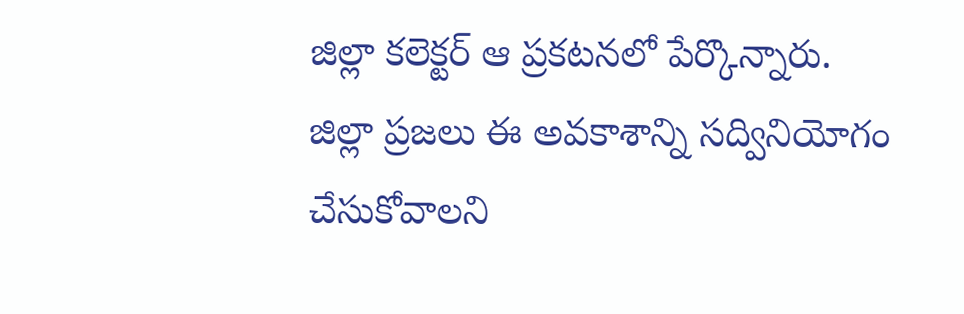జిల్లా కలెక్టర్ ఆ ప్రకటనలో పేర్కొన్నారు.
జిల్లా ప్రజలు ఈ అవకాశాన్ని సద్వినియోగం చేసుకోవాలని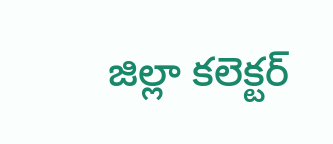జిల్లా కలెక్టర్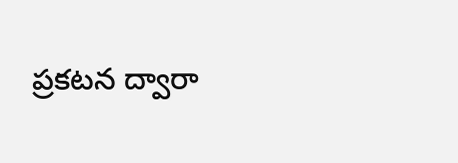ప్రకటన ద్వారా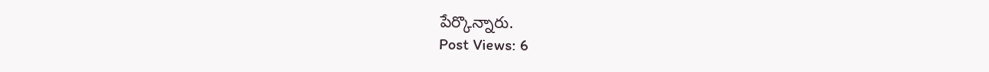పేర్కొన్నారు.
Post Views: 6